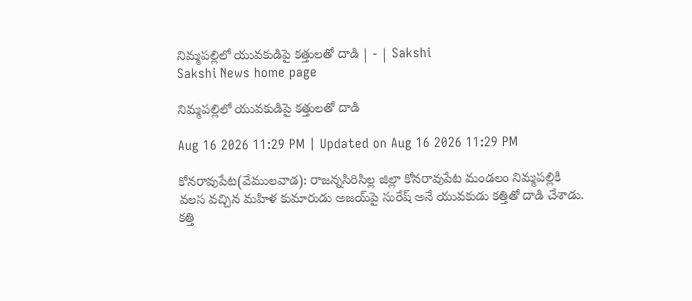నిమ్మపల్లిలో యువకుడిపై కత్తులతో దాడి | - | Sakshi
Sakshi News home page

నిమ్మపల్లిలో యువకుడిపై కత్తులతో దాడి

Aug 16 2026 11:29 PM | Updated on Aug 16 2026 11:29 PM

కోనరావుపేట(వేములవాడ): రాజన్నసిరిసిల్ల జిల్లా కోనరావుపేట మండలం నిమ్మపల్లికి వలస వచ్చిన మహిళ కుమారుడు అజయ్‌పై సురేష్‌ అనే యువకుడు కత్తితో దాడి చేశాడు. కత్తి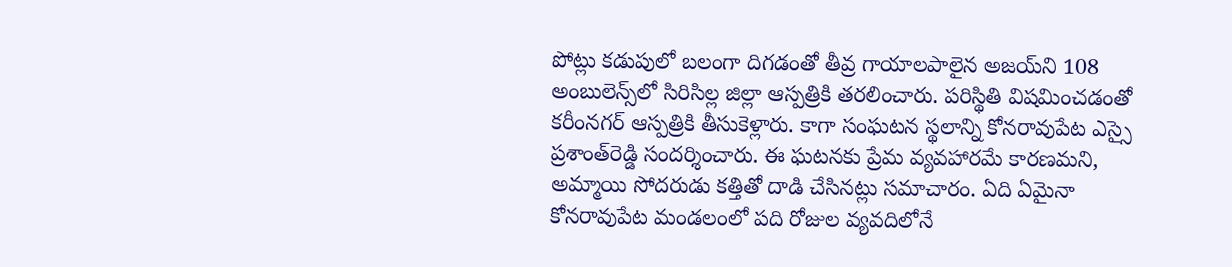పోట్లు కడుపులో బలంగా దిగడంతో తీవ్ర గాయాలపాలైన అజయ్‌ని 108 అంబులెన్స్‌లో సిరిసిల్ల జిల్లా ఆస్పత్రికి తరలించారు. పరిస్థితి విషమించడంతో కరీంనగర్‌ ఆస్పత్రికి తీసుకెళ్లారు. కాగా సంఘటన స్థలాన్ని కోనరావుపేట ఎస్సై ప్రశాంత్‌రెడ్డి సందర్శించారు. ఈ ఘటనకు ప్రేమ వ్యవహారమే కారణమని, అమ్మాయి సోదరుడు కత్తితో దాడి చేసినట్లు సమాచారం. ఏది ఏమైనా కోనరావుపేట మండలంలో పది రోజుల వ్యవదిలోనే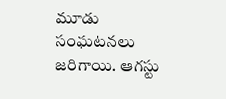మూడు సంఘటనలు జరిగాయి. ఆగస్టు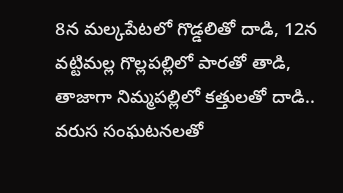8న మల్కపేటలో గొడ్డలితో దాడి, 12న వట్టిమల్ల గొల్లపల్లిలో పారతో తాడి, తాజాగా నిమ్మపల్లిలో కత్తులతో దాడి.. వరుస సంఘటనలతో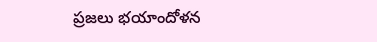ప్రజలు భయాందోళన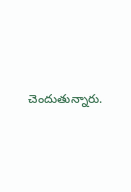చెందుతున్నారు.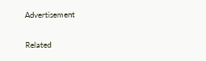Advertisement

Related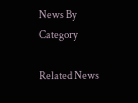News By Category

Related News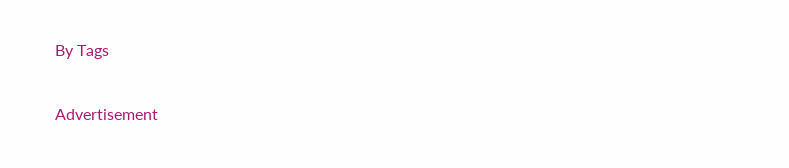By Tags

Advertisement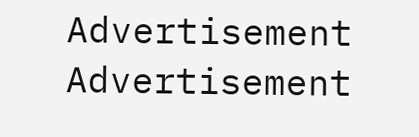Advertisement
Advertisement